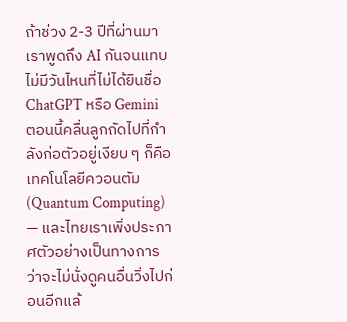ถ้าช่วง 2-3 ปีที่ผ่านมาเราพูดถึง AI กันจนแทบไม่มีวันไหนที่ไม่ได้ยินชื่อ ChatGPT หรือ Gemini ตอนนี้คลื่นลูกถัดไปที่กำลังก่อตัวอยู่เงียบ ๆ ก็คือ เทคโนโลยีควอนตัม (Quantum Computing) — และไทยเราเพิ่งประกาศตัวอย่างเป็นทางการว่าจะไม่นั่งดูคนอื่นวิ่งไปก่อนอีกแล้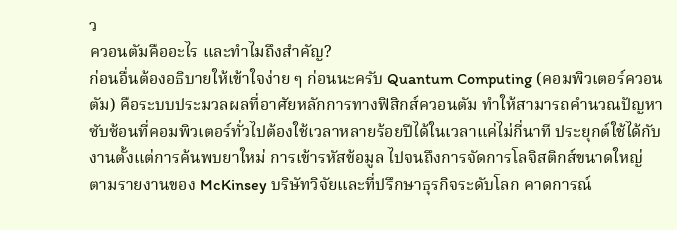ว
ควอนตัมคืออะไร และทำไมถึงสำคัญ?
ก่อนอื่นต้องอธิบายให้เข้าใจง่าย ๆ ก่อนนะครับ Quantum Computing (คอมพิวเตอร์ควอนตัม) คือระบบประมวลผลที่อาศัยหลักการทางฟิสิกส์ควอนตัม ทำให้สามารถคำนวณปัญหาซับซ้อนที่คอมพิวเตอร์ทั่วไปต้องใช้เวลาหลายร้อยปีได้ในเวลาแค่ไม่กี่นาที ประยุกต์ใช้ได้กับงานตั้งแต่การค้นพบยาใหม่ การเข้ารหัสข้อมูล ไปจนถึงการจัดการโลจิสติกส์ขนาดใหญ่
ตามรายงานของ McKinsey บริษัทวิจัยและที่ปรึกษาธุรกิจระดับโลก คาดการณ์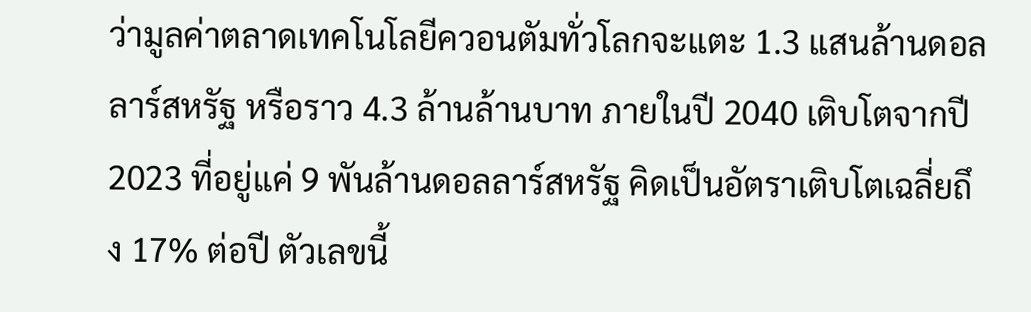ว่ามูลค่าตลาดเทคโนโลยีควอนตัมทั่วโลกจะแตะ 1.3 แสนล้านดอลลาร์สหรัฐ หรือราว 4.3 ล้านล้านบาท ภายในปี 2040 เติบโตจากปี 2023 ที่อยู่แค่ 9 พันล้านดอลลาร์สหรัฐ คิดเป็นอัตราเติบโตเฉลี่ยถึง 17% ต่อปี ตัวเลขนี้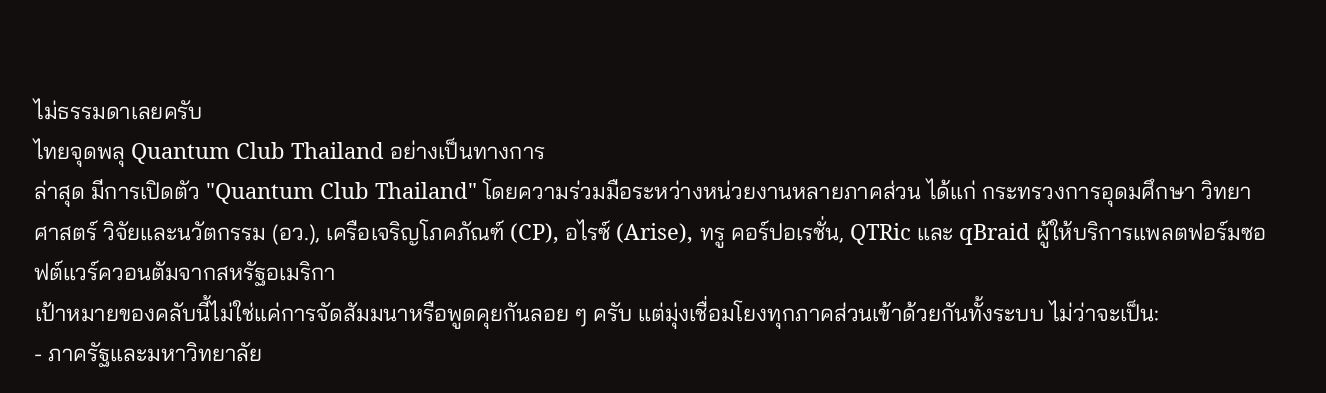ไม่ธรรมดาเลยครับ
ไทยจุดพลุ Quantum Club Thailand อย่างเป็นทางการ
ล่าสุด มีการเปิดตัว "Quantum Club Thailand" โดยความร่วมมือระหว่างหน่วยงานหลายภาคส่วน ได้แก่ กระทรวงการอุดมศึกษา วิทยาศาสตร์ วิจัยและนวัตกรรม (อว.), เครือเจริญโภคภัณฑ์ (CP), อไรซ์ (Arise), ทรู คอร์ปอเรชั่น, QTRic และ qBraid ผู้ให้บริการแพลตฟอร์มซอฟต์แวร์ควอนตัมจากสหรัฐอเมริกา
เป้าหมายของคลับนี้ไม่ใช่แค่การจัดสัมมนาหรือพูดคุยกันลอย ๆ ครับ แต่มุ่งเชื่อมโยงทุกภาคส่วนเข้าด้วยกันทั้งระบบ ไม่ว่าจะเป็น:
- ภาครัฐและมหาวิทยาลัย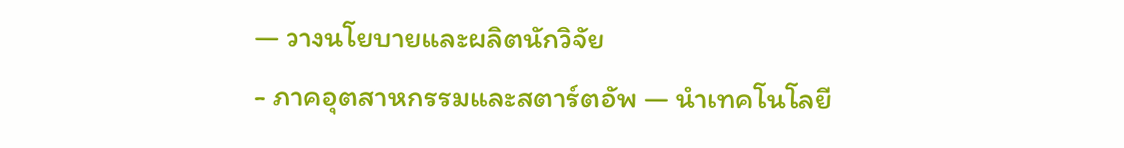— วางนโยบายและผลิตนักวิจัย
- ภาคอุตสาหกรรมและสตาร์ตอัพ — นำเทคโนโลยี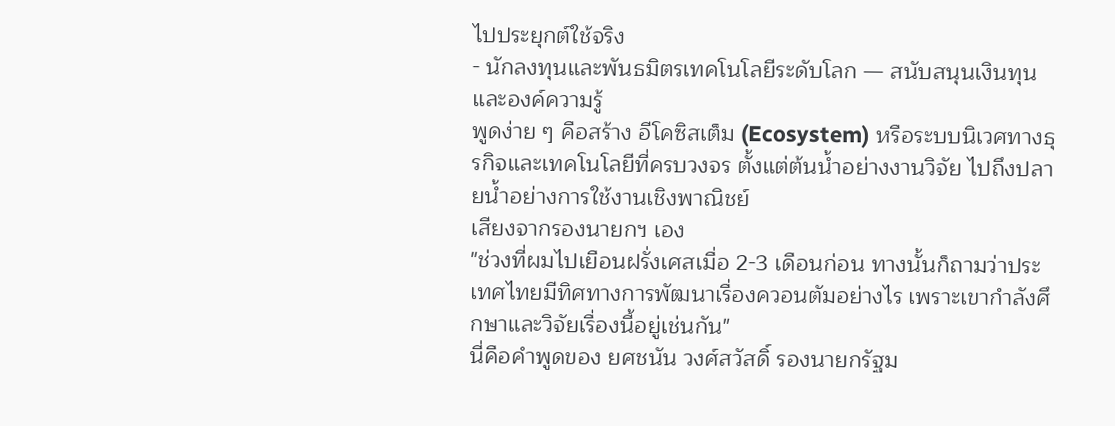ไปประยุกต์ใช้จริง
- นักลงทุนและพันธมิตรเทคโนโลยีระดับโลก — สนับสนุนเงินทุนและองค์ความรู้
พูดง่าย ๆ คือสร้าง อีโคซิสเต็ม (Ecosystem) หรือระบบนิเวศทางธุรกิจและเทคโนโลยีที่ครบวงจร ตั้งแต่ต้นน้ำอย่างงานวิจัย ไปถึงปลายน้ำอย่างการใช้งานเชิงพาณิชย์
เสียงจากรองนายกฯ เอง
"ช่วงที่ผมไปเยือนฝรั่งเศสเมื่อ 2-3 เดือนก่อน ทางนั้นก็ถามว่าประเทศไทยมีทิศทางการพัฒนาเรื่องควอนตัมอย่างไร เพราะเขากำลังศึกษาและวิจัยเรื่องนี้อยู่เช่นกัน"
นี่คือคำพูดของ ยศชนัน วงศ์สวัสดิ์ รองนายกรัฐม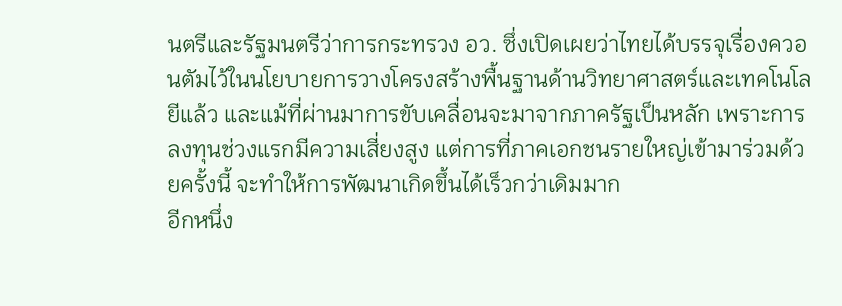นตรีและรัฐมนตรีว่าการกระทรวง อว. ซึ่งเปิดเผยว่าไทยได้บรรจุเรื่องควอนตัมไว้ในนโยบายการวางโครงสร้างพื้นฐานด้านวิทยาศาสตร์และเทคโนโลยีแล้ว และแม้ที่ผ่านมาการขับเคลื่อนจะมาจากภาครัฐเป็นหลัก เพราะการลงทุนช่วงแรกมีความเสี่ยงสูง แต่การที่ภาคเอกชนรายใหญ่เข้ามาร่วมด้วยครั้งนี้ จะทำให้การพัฒนาเกิดขึ้นได้เร็วกว่าเดิมมาก
อีกหนึ่ง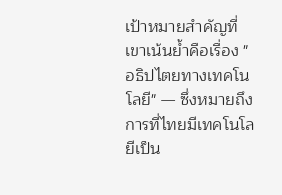เป้าหมายสำคัญที่เขาเน้นย้ำคือเรื่อง "อธิปไตยทางเทคโนโลยี" — ซึ่งหมายถึงการที่ไทยมีเทคโนโลยีเป็น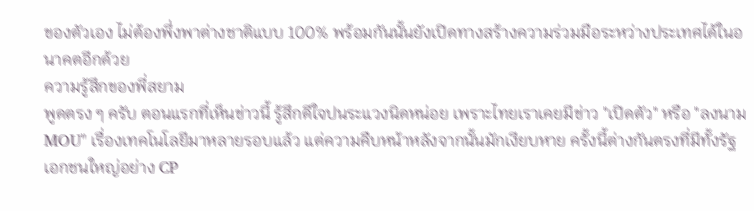ของตัวเอง ไม่ต้องพึ่งพาต่างชาติแบบ 100% พร้อมกันนั้นยังเปิดทางสร้างความร่วมมือระหว่างประเทศได้ในอนาคตอีกด้วย
ความรู้สึกของพี่สยาม
พูดตรง ๆ ครับ ตอนแรกที่เห็นข่าวนี้ รู้สึกดีใจปนระแวงนิดหน่อย เพราะไทยเราเคยมีข่าว "เปิดตัว" หรือ "ลงนาม MOU" เรื่องเทคโนโลยีมาหลายรอบแล้ว แต่ความคืบหน้าหลังจากนั้นมักเงียบหาย ครั้งนี้ต่างกันตรงที่มีทั้งรัฐ เอกชนใหญ่อย่าง CP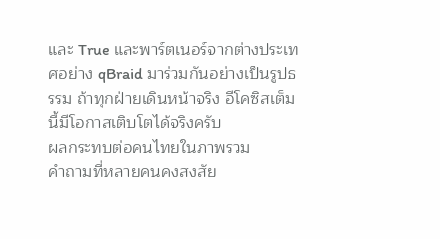และ True และพาร์ตเนอร์จากต่างประเทศอย่าง qBraid มาร่วมกันอย่างเป็นรูปธรรม ถ้าทุกฝ่ายเดินหน้าจริง อีโคซิสเต็มนี้มีโอกาสเติบโตได้จริงครับ
ผลกระทบต่อคนไทยในภาพรวม
คำถามที่หลายคนคงสงสัย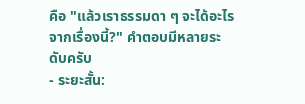คือ "แล้วเราธรรมดา ๆ จะได้อะไรจากเรื่องนี้?" คำตอบมีหลายระดับครับ
- ระยะสั้น: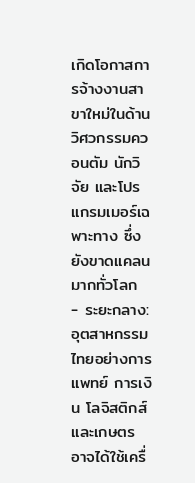เกิดโอกาสการจ้างงานสาขาใหม่ในด้านวิศวกรรมควอนตัม นักวิจัย และโปรแกรมเมอร์เฉพาะทาง ซึ่งยังขาดแคลนมากทั่วโลก
- ระยะกลาง: อุตสาหกรรมไทยอย่างการแพทย์ การเงิน โลจิสติกส์ และเกษตร อาจได้ใช้เครื่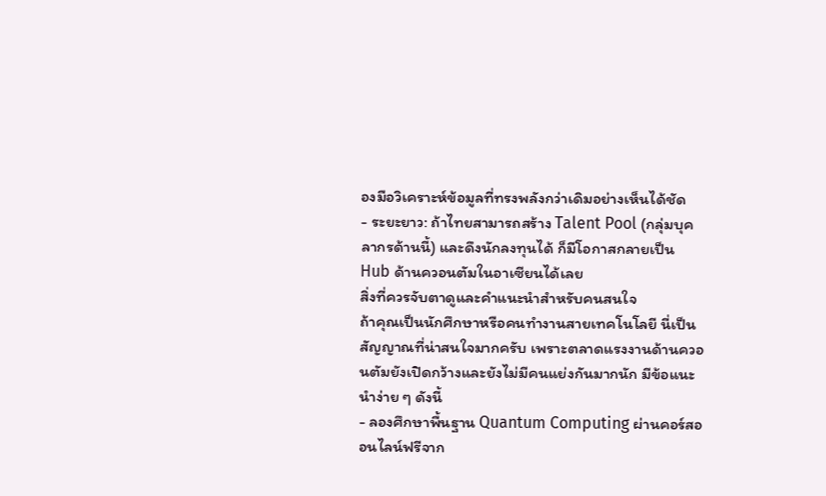องมือวิเคราะห์ข้อมูลที่ทรงพลังกว่าเดิมอย่างเห็นได้ชัด
- ระยะยาว: ถ้าไทยสามารถสร้าง Talent Pool (กลุ่มบุคลากรด้านนี้) และดึงนักลงทุนได้ ก็มีโอกาสกลายเป็น Hub ด้านควอนตัมในอาเซียนได้เลย
สิ่งที่ควรจับตาดูและคำแนะนำสำหรับคนสนใจ
ถ้าคุณเป็นนักศึกษาหรือคนทำงานสายเทคโนโลยี นี่เป็นสัญญาณที่น่าสนใจมากครับ เพราะตลาดแรงงานด้านควอนตัมยังเปิดกว้างและยังไม่มีคนแย่งกันมากนัก มีข้อแนะนำง่าย ๆ ดังนี้
- ลองศึกษาพื้นฐาน Quantum Computing ผ่านคอร์สออนไลน์ฟรีจาก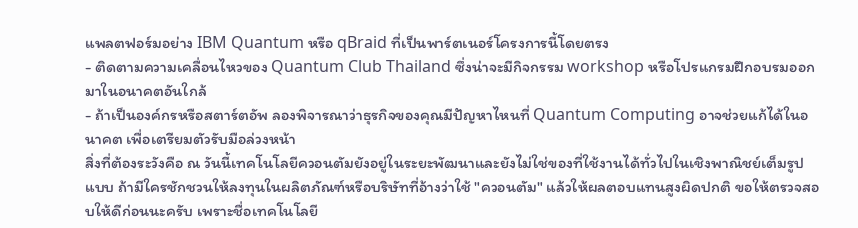แพลตฟอร์มอย่าง IBM Quantum หรือ qBraid ที่เป็นพาร์ตเนอร์โครงการนี้โดยตรง
- ติดตามความเคลื่อนไหวของ Quantum Club Thailand ซึ่งน่าจะมีกิจกรรม workshop หรือโปรแกรมฝึกอบรมออกมาในอนาคตอันใกล้
- ถ้าเป็นองค์กรหรือสตาร์ตอัพ ลองพิจารณาว่าธุรกิจของคุณมีปัญหาไหนที่ Quantum Computing อาจช่วยแก้ได้ในอนาคต เพื่อเตรียมตัวรับมือล่วงหน้า
สิ่งที่ต้องระวังคือ ณ วันนี้เทคโนโลยีควอนตัมยังอยู่ในระยะพัฒนาและยังไม่ใช่ของที่ใช้งานได้ทั่วไปในเชิงพาณิชย์เต็มรูปแบบ ถ้ามีใครชักชวนให้ลงทุนในผลิตภัณฑ์หรือบริษัทที่อ้างว่าใช้ "ควอนตัม" แล้วให้ผลตอบแทนสูงผิดปกติ ขอให้ตรวจสอบให้ดีก่อนนะครับ เพราะชื่อเทคโนโลยี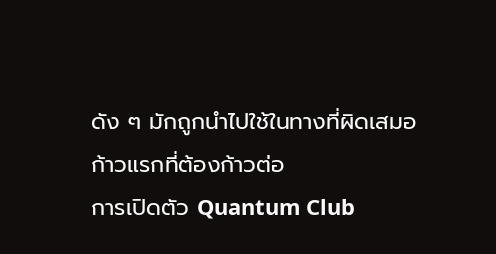ดัง ๆ มักถูกนำไปใช้ในทางที่ผิดเสมอ
ก้าวแรกที่ต้องก้าวต่อ
การเปิดตัว Quantum Club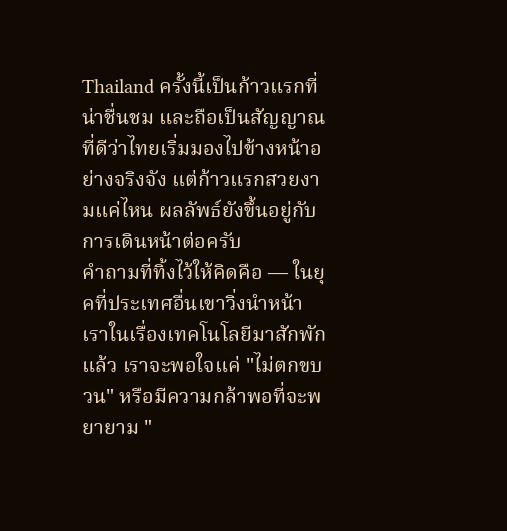Thailand ครั้งนี้เป็นก้าวแรกที่น่าชื่นชม และถือเป็นสัญญาณที่ดีว่าไทยเริ่มมองไปข้างหน้าอย่างจริงจัง แต่ก้าวแรกสวยงามแค่ไหน ผลลัพธ์ยังขึ้นอยู่กับการเดินหน้าต่อครับ
คำถามที่ทิ้งไว้ให้คิดคือ — ในยุคที่ประเทศอื่นเขาวิ่งนำหน้าเราในเรื่องเทคโนโลยีมาสักพักแล้ว เราจะพอใจแค่ "ไม่ตกขบวน" หรือมีความกล้าพอที่จะพยายาม "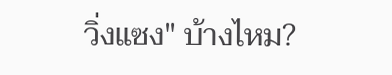วิ่งแซง" บ้างไหม?